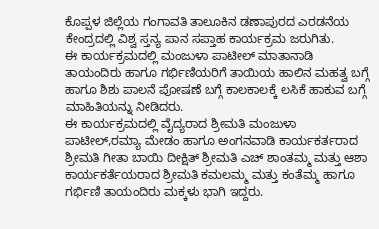ಕೊಪ್ಪಳ ಜಿಲ್ಲೆಯ ಗಂಗಾವತಿ ತಾಲೂಕಿನ ಡಣಾಪುರದ ಎರಡನೆಯ ಕೇಂದ್ರದಲ್ಲಿ ವಿಶ್ವ ಸ್ತನ್ಯ ಪಾನ ಸಪ್ತಾಹ ಕಾರ್ಯಕ್ರಮ ಜರುಗಿತು.
ಈ ಕಾರ್ಯಕ್ರಮದಲ್ಲಿ ಮಂಜುಳಾ ಪಾಟೀಲ್ ಮಾತಾನಾಡಿ ತಾಯಂದಿರು ಹಾಗೂ ಗರ್ಭಿಣಿಯರಿಗೆ ತಾಯಿಯ ಹಾಲಿನ ಮಹತ್ವ ಬಗ್ಗೆ ಹಾಗೂ ಶಿಶು ಪಾಲನೆ ಪೋಷಣೆ ಬಗ್ಗೆ ಕಾಲಕಾಲಕ್ಕೆ ಲಸಿಕೆ ಹಾಕುವ ಬಗ್ಗೆ ಮಾಹಿತಿಯನ್ನು ನೀಡಿದರು.
ಈ ಕಾರ್ಯಕ್ರಮದಲ್ಲಿ ವೈದ್ಯರಾದ ಶ್ರೀಮತಿ ಮಂಜುಳಾ ಪಾಟೀಲ್,ರಮ್ಯಾ ಮೇಡಂ ಹಾಗೂ ಅಂಗನವಾಡಿ ಕಾರ್ಯಕರ್ತರಾದ ಶ್ರೀಮತಿ ಗೀತಾ ಬಾಯಿ ದೀಕ್ಷಿತ್ ಶ್ರೀಮತಿ ಎಚ್ ಶಾಂತಮ್ಮ ಮತ್ತು ಆಶಾ ಕಾರ್ಯಕರ್ತೆಯರಾದ ಶ್ರೀಮತಿ ಕಮಲಮ್ಮ ಮತ್ತು ಕಂತೆಮ್ಮ ಹಾಗೂ ಗರ್ಭಿಣಿ ತಾಯಂದಿರು ಮಕ್ಕಳು ಭಾಗಿ ಇದ್ದರು.